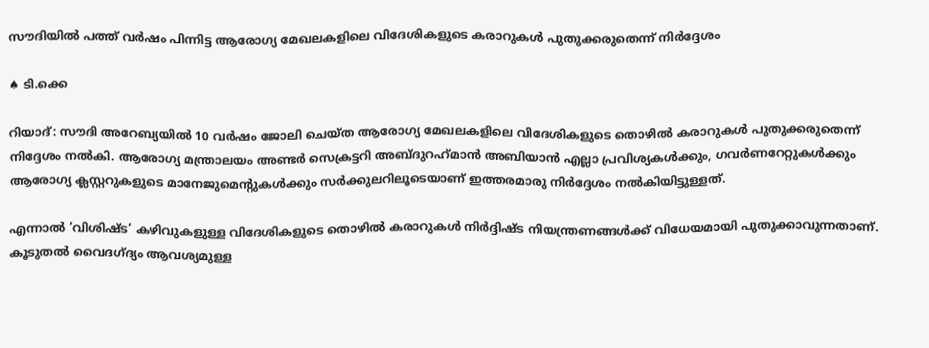സൗദിയില്‍ പത്ത് വര്‍ഷം പിന്നിട്ട ആരോഗ്യ മേഖലകളിലെ വിദേശികളുടെ കരാറുകള്‍ പുതുക്കരുതെന്ന് നിര്‍ദ്ദേശം

♠ ടി.ക്കെ

റിയാദ്: സൗദി അറേബ്യയില്‍ 10 വര്‍ഷം ജോലി ചെയ്ത ആരോഗ്യ മേഖലകളിലെ വിദേശികളുടെ തൊഴില്‍ കരാറുകള്‍ പുതുക്കരുതെന്ന് നിദ്ദേശം നല്‍കി. ആരോഗ്യ മന്ത്രാലയം അണ്ടര്‍ സെക്രട്ടറി അബ്ദുറഹ്‌മാന്‍ അബിയാന്‍ എല്ലാ പ്രവിശ്യകള്‍ക്കും, ഗവര്‍ണറേറ്റുകള്‍ക്കും ആരോഗ്യ ക്ലസ്റ്ററുകളുടെ മാനേജുമെന്റുകള്‍ക്കും സര്‍ക്കുലറിലൂടെയാണ് ഇത്തരമാരു നിര്‍ദ്ദേശം നല്‍കിയിട്ടുള്ളത്.

എന്നാല്‍ ‘വിശിഷ്ട’ കഴിവുകളുള്ള വിദേശികളുടെ തൊഴില്‍ കരാറുകള്‍ നിര്‍ദ്ദിഷ്ട നിയന്ത്രണങ്ങള്‍ക്ക് വിധേയമായി പുതുക്കാവുന്നതാണ്. കൂടുതല്‍ വൈദഗ്ദ്യം ആവശ്യമുള്ള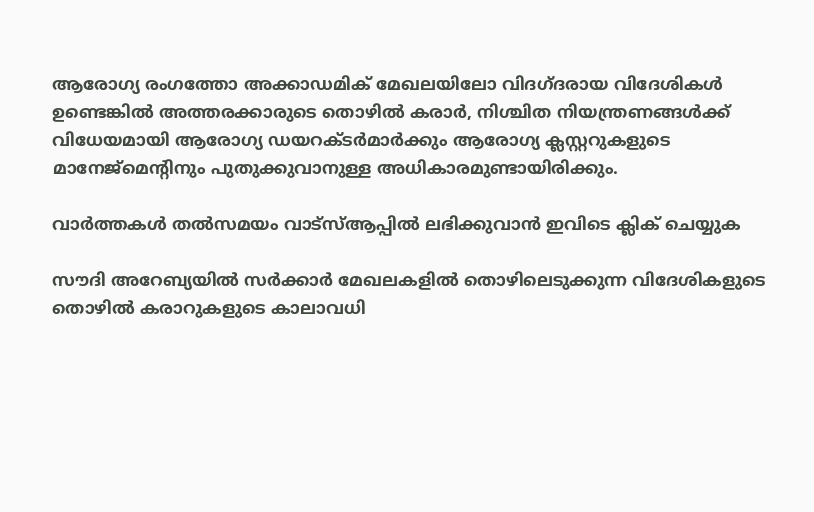ആരോഗ്യ രംഗത്തോ അക്കാഡമിക് മേഖലയിലോ വിദഗ്ദരായ വിദേശികള്‍ ഉണ്ടെങ്കില്‍ അത്തരക്കാരുടെ തൊഴില്‍ കരാര്‍, നിശ്ചിത നിയന്ത്രണങ്ങള്‍ക്ക് വിധേയമായി ആരോഗ്യ ഡയറക്ടര്‍മാര്‍ക്കും ആരോഗ്യ ക്ലസ്റ്ററുകളുടെ മാനേജ്‌മെന്റിനും പുതുക്കുവാനുള്ള അധികാരമുണ്ടായിരിക്കും.

വാര്‍ത്തകള്‍ തല്‍സമയം വാട്‌സ്ആപ്പില്‍ ലഭിക്കുവാന്‍ ഇവിടെ ക്ലിക് ചെയ്യുക

സൗദി അറേബ്യയില്‍ സര്‍ക്കാര്‍ മേഖലകളില്‍ തൊഴിലെടുക്കുന്ന വിദേശികളുടെ തൊഴില്‍ കരാറുകളുടെ കാലാവധി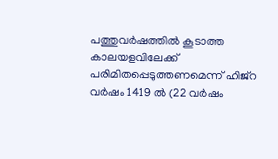പത്തുവര്‍ഷത്തില്‍ കൂടാത്ത കാലയളവിലേക്ക് പരിമിതപ്പെടുത്തണമെന്ന് ഹിജ്‌റ വര്‍ഷം 1419 ല്‍ (22 വര്‍ഷം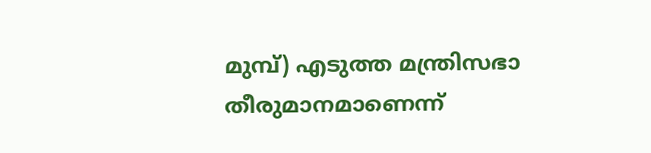മുമ്പ്) എടുത്ത മന്ത്രിസഭാ തീരുമാനമാണെന്ന്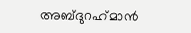അബ്ദുറഹ്‌മാന്‍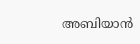അബിയാന്‍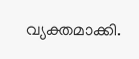വ്യക്തമാക്കി.